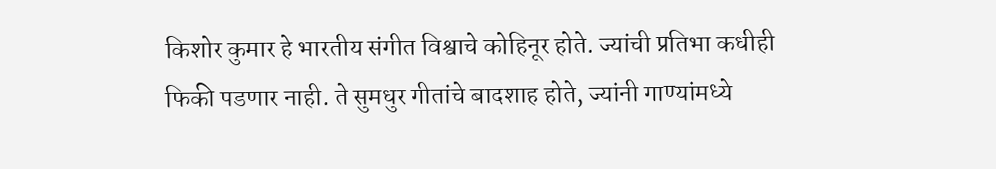किशोर कुमार हे भारतीय संगीत विश्वाचे कोहिनूर होते. ज्यांची प्रतिभा कधीही फिकी पडणार नाही. ते सुमधुर गीतांचे बादशाह होते, ज्यांनी गाण्यांमध्ये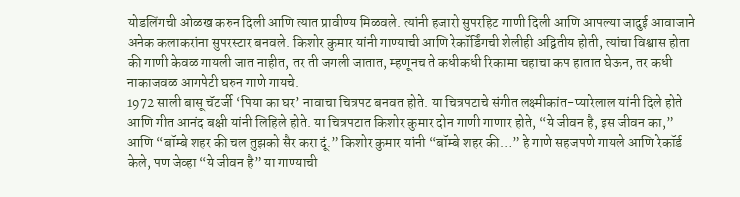योडलिंगची ओळख करुन दिली आणि त्यात प्रावीण्य मिळवले. त्यांनी हजारो सुपरहिट गाणी दिली आणि आपल्या जादुई आवाजाने अनेक कलाकरांना सुपरस्टार बनवले. किशोर कुमार यांनी गाण्याची आणि रेकॉर्डिंगची शेलीही अद्वितीय होती, त्यांचा विश्वास होता की गाणी केवळ गायली जात नाहीत, तर ती जगली जातात, म्हणूनच ते कधीकधी रिकामा चहाचा कप हातात घेऊन, तर कधी नाकाजवळ आगपेटी घरुन गाणे गायचे.
1972 साली बासू चॅटर्जी ‘पिया का घर’ नावाचा चित्रपट बनवत होते. या चित्रपटाचे संगीत लक्ष्मीकांत-प्यारेलाल यांनी दिले होते आणि गीत आनंद बक्षी यांनी लिहिले होते. या चित्रपटात किशोर कुमार दोन गाणी गाणार होते, “ये जीवन है, इस जीवन का,” आणि “बॉम्बे शहर की चल तुझको सैर करा दूं.” किशोर कुमार यांनी “बॉम्बे शहर की…” हे गाणे सहजपणे गायले आणि रेकॉर्ड केले, पण जेव्हा “ये जीवन है” या गाण्याची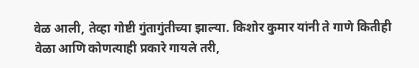वेळ आली, तेव्हा गोष्टी गुंतागुंतीच्या झाल्या. किशोर कुमार यांनी ते गाणे कितीही वेळा आणि कोणत्याही प्रकारे गायले तरी,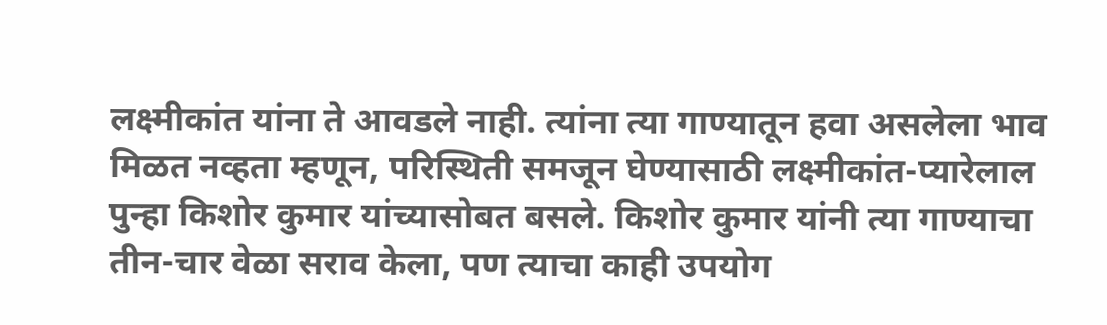लक्ष्मीकांत यांना ते आवडले नाही. त्यांना त्या गाण्यातून हवा असलेला भाव मिळत नव्हता म्हणून, परिस्थिती समजून घेण्यासाठी लक्ष्मीकांत-प्यारेलाल पुन्हा किशोर कुमार यांच्यासोबत बसले. किशोर कुमार यांनी त्या गाण्याचा तीन-चार वेळा सराव केला, पण त्याचा काही उपयोग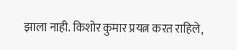झाला नाही. किशोर कुमार प्रयत्न करत राहिले,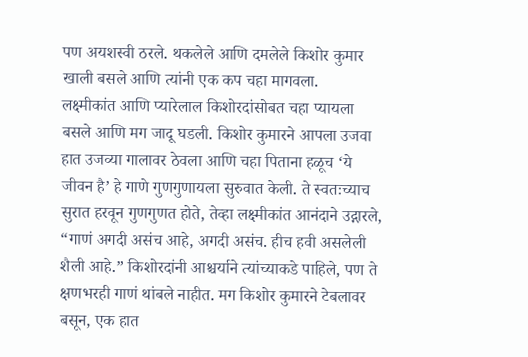पण अयशस्वी ठरले. थकलेले आणि दमलेले किशोर कुमार खाली बसले आणि त्यांनी एक कप चहा मागवला.
लक्ष्मीकांत आणि प्यारेलाल किशोरदांसोबत चहा प्यायला बसले आणि मग जादू घडली. किशोर कुमारने आपला उजवा हात उजव्या गालावर ठेवला आणि चहा पिताना हळूच ‘ये जीवन है’ हे गाणे गुणगुणायला सुरुवात केली. ते स्वतःच्याच सुरात हरवून गुणगुणत होते, तेव्हा लक्ष्मीकांत आनंदाने उद्गारले, “गाणं अगदी असंच आहे, अगदी असंच. हीच हवी असलेली शैली आहे.” किशोरदांनी आश्चर्याने त्यांच्याकडे पाहिले, पण ते क्षणभरही गाणं थांबले नाहीत. मग किशोर कुमारने टेबलावर बसून, एक हात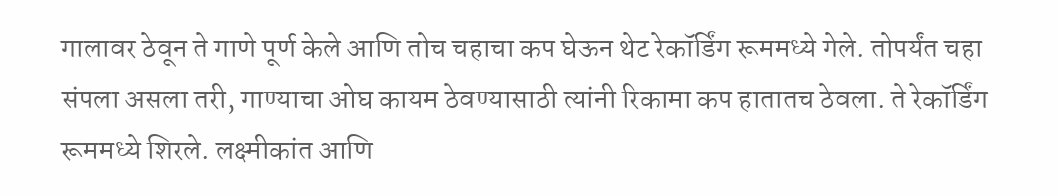गालावर ठेवून ते गाणे पूर्ण केले आणि तोच चहाचा कप घेऊन थेट रेकॉर्डिंग रूममध्ये गेले. तोपर्यंत चहा संपला असला तरी, गाण्याचा ओघ कायम ठेवण्यासाठी त्यांनी रिकामा कप हातातच ठेवला. ते रेकॉर्डिंग रूममध्ये शिरले. लक्ष्मीकांत आणि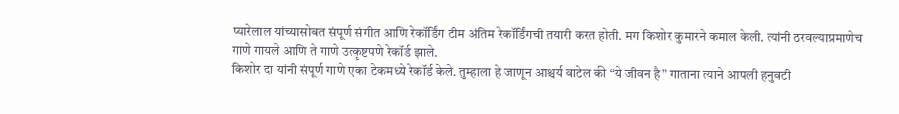प्यारेलाल यांच्यासोबत संपूर्ण संगीत आणि रेकॉर्डिंग टीम अंतिम रेकॉर्डिंगची तयारी करत होती. मग किशोर कुमारने कमाल केली. त्यांनी ठरवल्याप्रमाणेच गाणे गायले आणि ते गाणे उत्कृष्टपणे रेकॉर्ड झाले.
किशोर दा यांनी संपूर्ण गाणे एका टेकमध्ये रेकॉर्ड केले. तुम्हाला हे जाणून आश्चर्य वाटेल की “ये जीवन है” गाताना त्याने आपली हनुवटी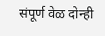संपूर्ण वेळ दोन्ही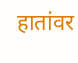हातांवर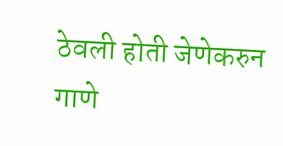ठेवली होती जेणेकरुन गाणे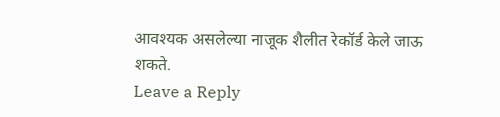आवश्यक असलेल्या नाजूक शैलीत रेकॉर्ड केले जाऊ शकते.
Leave a Reply